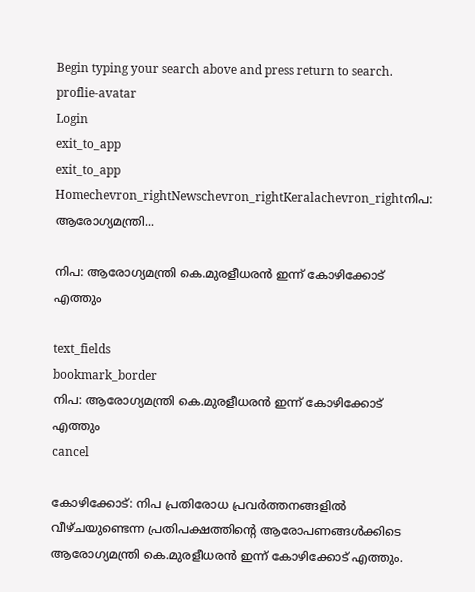Begin typing your search above and press return to search.
proflie-avatar
Login
exit_to_app
exit_to_app
Homechevron_rightNewschevron_rightKeralachevron_rightനിപ: ആരോഗ്യമന്ത്രി...

നിപ: ആരോഗ്യമന്ത്രി കെ.മുരളീധരൻ ഇന്ന് കോഴിക്കോട് എത്തും

text_fields
bookmark_border
നിപ: ആരോഗ്യമന്ത്രി കെ.മുരളീധരൻ ഇന്ന് കോഴിക്കോട് എത്തും
cancel

കോഴിക്കോട്: നിപ പ്രതിരോധ പ്രവർത്തനങ്ങളിൽ വീഴ്ചയുണ്ടെന്ന പ്രതിപക്ഷത്തിന്‍റെ ആരോപണങ്ങൾക്കിടെ ആരോഗ്യമന്ത്രി കെ.മുരളീധരൻ ഇന്ന് കോഴിക്കോട് എത്തും.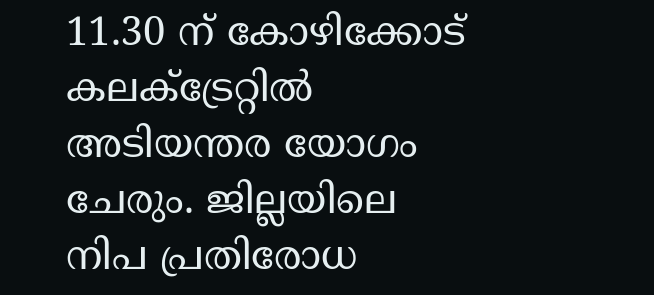11.30 ന് കോഴിക്കോട് കലക്ട്രേറ്റിൽ അടിയന്തര യോഗം ചേരും. ജില്ലയിലെ നിപ പ്രതിരോധ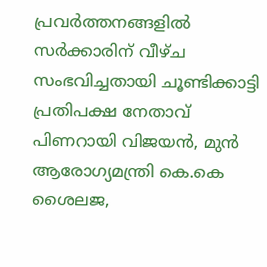പ്രവര്‍ത്തനങ്ങളില്‍ സര്‍ക്കാരിന് വീഴ്ച സംഭവിച്ചതായി ചൂണ്ടിക്കാട്ടി പ്രതിപക്ഷ നേതാവ് പിണറായി വിജയന്‍, മുന്‍ ആരോഗ്യമന്ത്രി കെ.കെ ശൈലജ,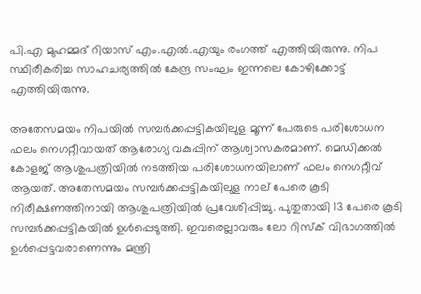പി.എ മുഹമ്മദ് റിയാസ് എം.എല്‍.എയും രംഗത്ത് എത്തിയിരുന്നു. നിപ സ്ഥിരീകരിച്ച സാഹചര്യത്തിൽ കേന്ദ്ര സംഘം ഇന്നലെ കോഴിക്കോട്ട് എത്തിയിരുന്നു.

അതേസമയം നിപയില്‍ സമ്പര്‍ക്കപ്പട്ടികയിലുള മൂന്ന് പേരുടെ പരിശോധന ഫലം നെഗറ്റീവായത് ആരോഗ്യ വകുപ്പിന് ആശ്വാസകരമാണ്. മെഡിക്കല്‍ കോളജ് ആശുപത്രിയില്‍ നടത്തിയ പരിശോധനയിലാണ് ഫലം നെഗറ്റീവ് ആയത്. അതേസമയം സമ്പര്‍ക്കപ്പട്ടികയിലുള നാല് പേരെ കൂടി നിരീക്ഷണത്തിനായി ആശുപത്രിയില്‍ പ്രവേശിപ്പിച്ചു. പുതുതായി 13 പേരെ കൂടി സമ്പര്‍ക്കപ്പട്ടികയില്‍ ഉള്‍പ്പെടുത്തി. ഇവരെല്ലാവരും ലോ റിസ്‌ക് വിഭാഗത്തില്‍ ഉള്‍പ്പെട്ടവരാണെന്നും മന്ത്രി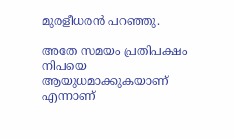മുരളീധരൻ പറഞ്ഞു.

അതേ സമയം പ്രതിപക്ഷം നിപയെ ആയുധമാക്കുകയാണ് എന്നാണ്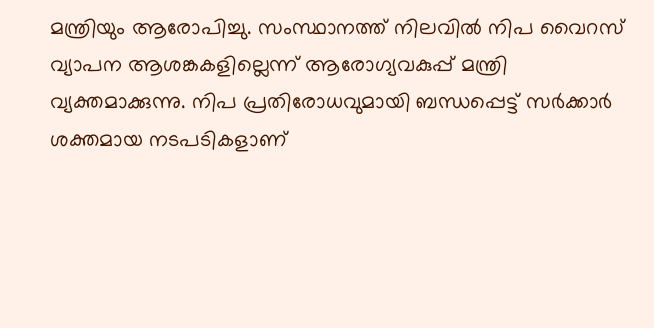മന്ത്രിയും ആരോപിച്ചു. സംസ്ഥാനത്ത് നിലവിൽ നിപ വൈറസ് വ്യാപന ആശങ്കകളില്ലെന്ന് ആരോഗ്യവകുപ്പ് മന്ത്രി വ്യക്തമാക്കുന്നു. നിപ പ്രതിരോധവുമായി ബന്ധപ്പെട്ട് സർക്കാർ ശക്തമായ നടപടികളാണ്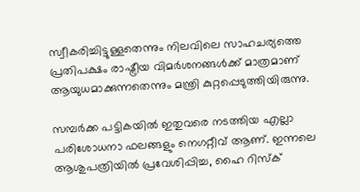സ്വീകരിച്ചിട്ടുള്ളതെന്നും നിലവിലെ സാഹചര്യത്തെ പ്രതിപക്ഷം രാഷ്ട്രീയ വിമർശനങ്ങൾക്ക് മാത്രമാണ് ആയുധമാക്കുന്നതെന്നും മന്ത്രി കുറ്റപ്പെടുത്തിയിരുന്നു.

സമ്പർക്ക പട്ടികയിൽ ഇതുവരെ നടത്തിയ എല്ലാ പരിശോധനാ ഫലങ്ങളും നെഗറ്റീവ് ആണ്. ഇന്നലെ ആശുപത്രിയിൽ പ്രവേശിപ്പിച്ച, ഹൈ റിസ്‌ക്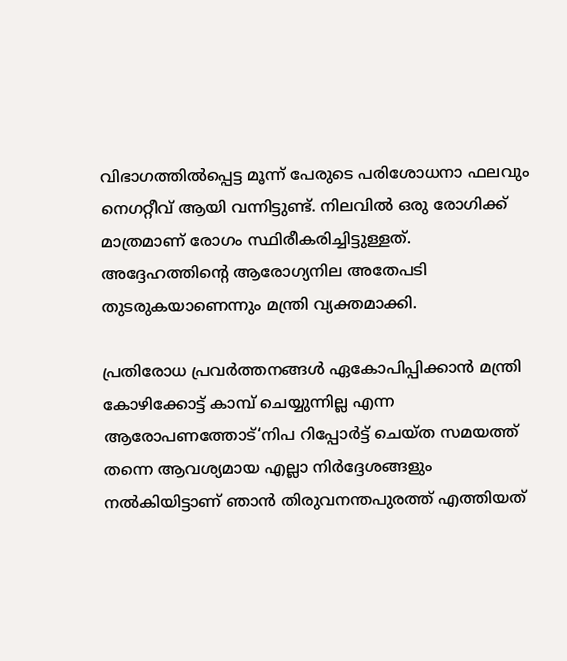വിഭാഗത്തിൽപ്പെട്ട മൂന്ന് പേരുടെ പരിശോധനാ ഫലവും നെഗറ്റീവ് ആയി വന്നിട്ടുണ്ട്. നിലവിൽ ഒരു രോഗിക്ക് മാത്രമാണ് രോഗം സ്ഥിരീകരിച്ചിട്ടുള്ളത്. അദ്ദേഹത്തിന്റെ ആരോഗ്യനില അതേപടി തുടരുകയാണെന്നും മന്ത്രി വ്യക്തമാക്കി.

പ്രതിരോധ പ്രവർത്തനങ്ങൾ ഏകോപിപ്പിക്കാൻ മന്ത്രി കോഴിക്കോട്ട് കാമ്പ് ചെയ്യുന്നില്ല എന്ന ആരോപണത്തോട്‘നിപ റിപ്പോർട്ട് ചെയ്ത സമയത്ത് തന്നെ ആവശ്യമായ എല്ലാ നിർദ്ദേശങ്ങളും നൽകിയിട്ടാണ് ഞാൻ തിരുവനന്തപുരത്ത് എത്തിയത്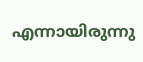എന്നായിരുന്നു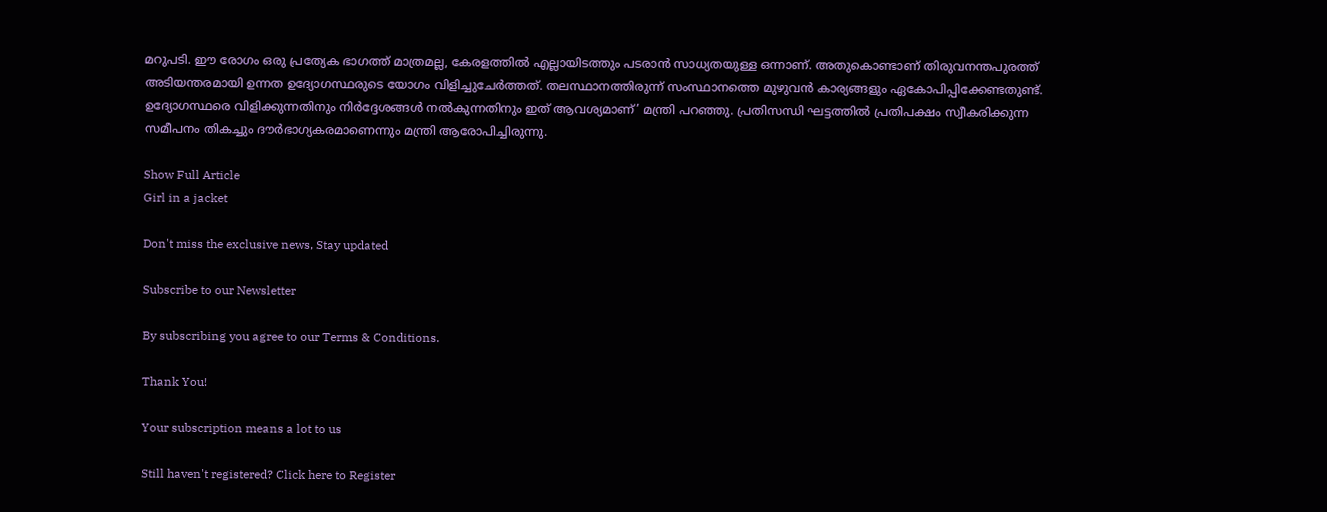മറുപടി. ഈ രോഗം ഒരു പ്രത്യേക ഭാഗത്ത് മാത്രമല്ല, കേരളത്തിൽ എല്ലായിടത്തും പടരാൻ സാധ്യതയുള്ള ഒന്നാണ്. അതുകൊണ്ടാണ് തിരുവനന്തപുരത്ത് അടിയന്തരമായി ഉന്നത ഉദ്യോഗസ്ഥരുടെ യോഗം വിളിച്ചുചേർത്തത്. തലസ്ഥാനത്തിരുന്ന് സംസ്ഥാനത്തെ മുഴുവൻ കാര്യങ്ങളും ഏകോപിപ്പിക്കേണ്ടതുണ്ട്. ഉദ്യോഗസ്ഥരെ വിളിക്കുന്നതിനും നിർദ്ദേശങ്ങൾ നൽകുന്നതിനും ഇത് ആവശ്യമാണ്’ മന്ത്രി പറഞ്ഞു. പ്രതിസന്ധി ഘട്ടത്തിൽ പ്രതിപക്ഷം സ്വീകരിക്കുന്ന സമീപനം തികച്ചും ദൗർഭാഗ്യകരമാണെന്നും മന്ത്രി ആരോപിച്ചിരുന്നു.

Show Full Article
Girl in a jacket

Don't miss the exclusive news, Stay updated

Subscribe to our Newsletter

By subscribing you agree to our Terms & Conditions.

Thank You!

Your subscription means a lot to us

Still haven't registered? Click here to Register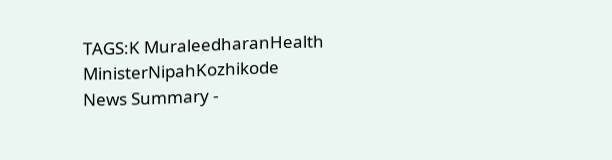TAGS:K MuraleedharanHealth MinisterNipahKozhikode
News Summary -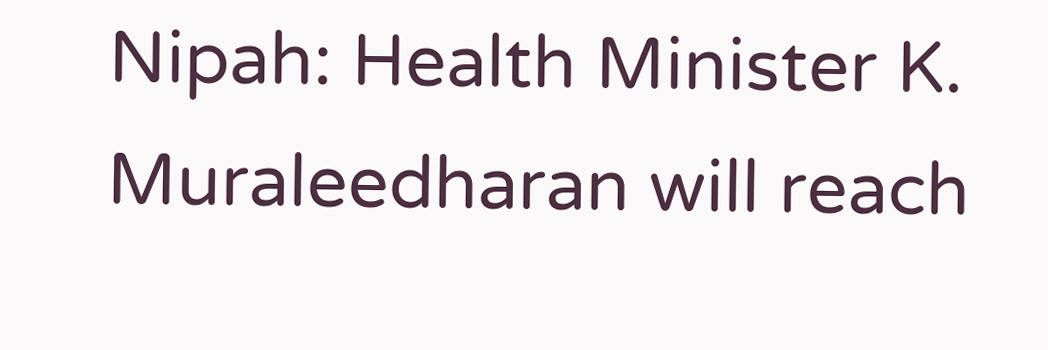Nipah: Health Minister K. Muraleedharan will reach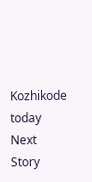Kozhikode today
Next Story